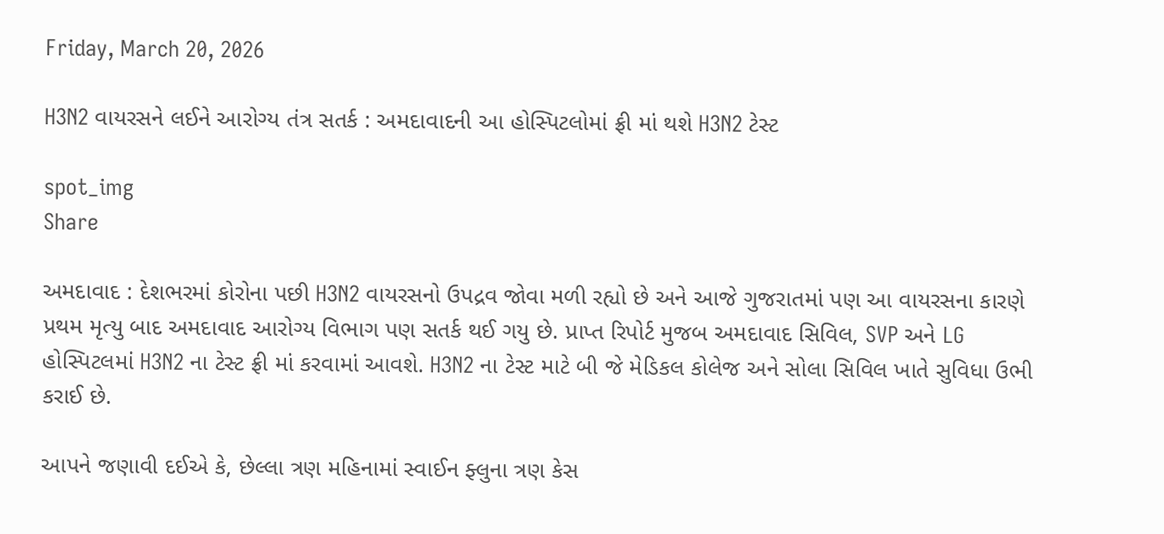Friday, March 20, 2026

H3N2 વાયરસને લઈને આરોગ્ય તંત્ર સતર્ક : અમદાવાદની આ હોસ્પિટલોમાં ફ્રી માં થશે H3N2 ટેસ્ટ

spot_img
Share

અમદાવાદ : દેશભરમાં કોરોના પછી H3N2 વાયરસનો ઉપદ્રવ જોવા મળી રહ્યો છે અને આજે ગુજરાતમાં પણ આ વાયરસના કારણે પ્રથમ મૃત્યુ બાદ અમદાવાદ આરોગ્ય વિભાગ પણ સતર્ક થઈ ગયુ છે. પ્રાપ્ત રિપોર્ટ મુજબ અમદાવાદ સિવિલ, SVP અને LG હોસ્પિટલમાં H3N2 ના ટેસ્ટ ફ્રી માં કરવામાં આવશે. H3N2 ના ટેસ્ટ માટે બી જે મેડિકલ કોલેજ અને સોલા સિવિલ ખાતે સુવિધા ઉભી કરાઈ છે.

આપને જણાવી દઈએ કે, છેલ્લા ત્રણ મહિનામાં સ્વાઈન ફ્લુના ત્રણ કેસ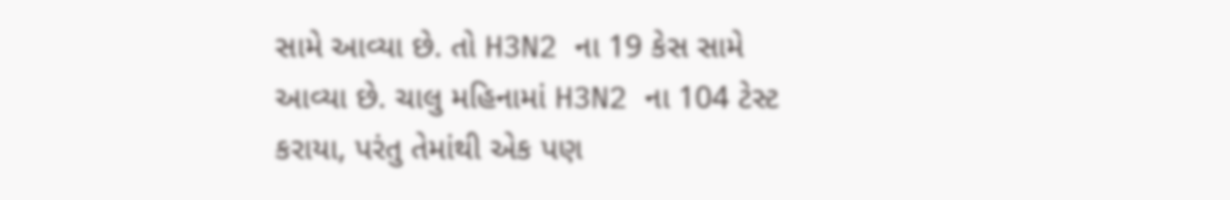સામે આવ્યા છે. તો H3N2 ના 19 કેસ સામે આવ્યા છે. ચાલુ મહિનામાં H3N2 ના 104 ટેસ્ટ કરાયા, પરંતુ તેમાંથી એક પણ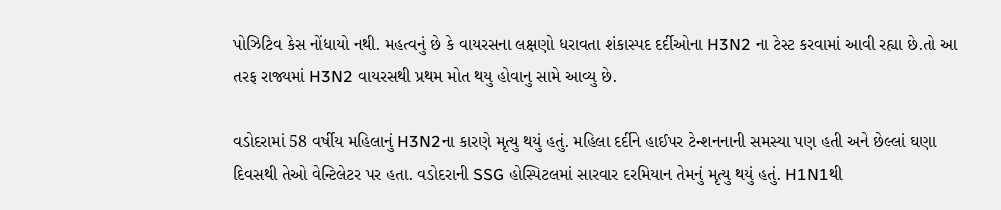પોઝિટિવ કેસ નોંધાયો નથી. મહત્વનું છે કે વાયરસના લક્ષણો ધરાવતા શંકાસ્પદ દર્દીઓના H3N2 ના ટેસ્ટ કરવામાં આવી રહ્યા છે.તો આ તરફ રાજ્યમાં H3N2 વાયરસથી પ્રથમ મોત થયુ હોવાનુ સામે આવ્યુ છે.

વડોદરામાં 58 વર્ષીય મહિલાનું H3N2ના કારણે મૃત્યુ થયું હતું. મહિલા દર્દીને હાઈપર ટેન્શનનાની સમસ્યા પણ હતી અને છેલ્લાં ઘણા દિવસથી તેઓ વેન્ટિલેટર પર હતા. વડોદરાની SSG હોસ્પિટલમાં સારવાર દરમિયાન તેમનું મૃત્યુ થયું હતું. H1N1થી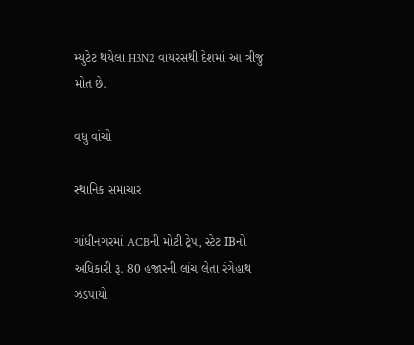મ્યુટેટ થયેલા H3N2 વાયરસથી દેશમાં આ ત્રીજુ મોત છે.

વધુ વાંચો

સ્થાનિક સમાચાર

ગાંધીનગરમાં ACBની મોટી ટ્રેપ, સ્ટેટ IBનો અધિકારી રૂ. 80 હજારની લાંચ લેતા રંગેહાથ ઝડપાયો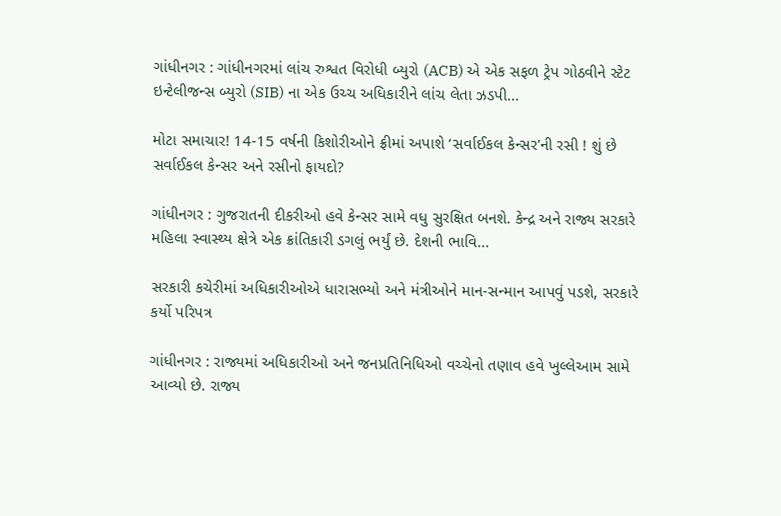ગાંધીનગર : ગાંધીનગરમાં લાંચ રુશ્વત વિરોધી બ્યુરો (ACB) એ એક સફળ ટ્રેપ ગોઠવીને સ્ટેટ ઇન્ટેલીજન્સ બ્યુરો (SIB) ના એક ઉચ્ચ અધિકારીને લાંચ લેતા ઝડપી...

મોટા સમાચાર! 14-15 વર્ષની કિશોરીઓને ફ્રીમાં અપાશે ‘સર્વાઈકલ કેન્સર’ની રસી ! શું છે સર્વાઈકલ કેન્સર અને રસીનો ફાયદો?

ગાંધીનગર : ગુજરાતની દીકરીઓ હવે કેન્સર સામે વધુ સુરક્ષિત બનશે. કેન્દ્ર અને રાજ્ય સરકારે મહિલા સ્વાસ્થ્ય ક્ષેત્રે એક ક્રાંતિકારી ડગલું ભર્યું છે. દેશની ભાવિ...

સરકારી કચેરીમાં અધિકારીઓએ ધારાસભ્યો અને મંત્રીઓને માન-સન્માન આપવું પડશે, સરકારે કર્યો પરિપત્ર

ગાંધીનગર : રાજ્યમાં અધિકારીઓ અને જનપ્રતિનિધિઓ વચ્ચેનો તણાવ હવે ખુલ્લેઆમ સામે આવ્યો છે. રાજ્ય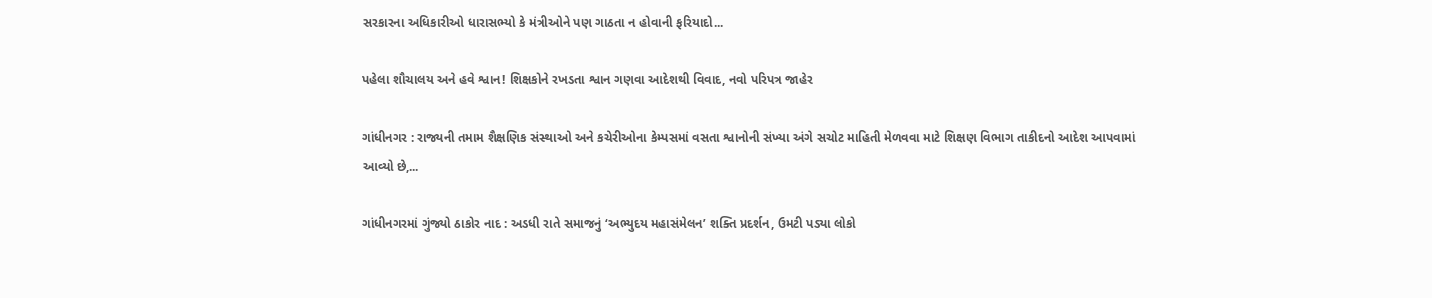સરકારના અધિકારીઓ ધારાસભ્યો કે મંત્રીઓને પણ ગાઠતા ન હોવાની ફરિયાદો...

પહેલા શૌચાલય અને હવે શ્વાન! શિક્ષકોને રખડતા શ્વાન ગણવા આદેશથી વિવાદ, નવો પરિપત્ર જાહેર

ગાંધીનગર : રાજ્યની તમામ શૈક્ષણિક સંસ્થાઓ અને કચેરીઓના કેમ્પસમાં વસતા શ્વાનોની સંખ્યા અંગે સચોટ માહિતી મેળવવા માટે શિક્ષણ વિભાગ તાકીદનો આદેશ આપવામાં આવ્યો છે,...

ગાંધીનગરમાં ગુંજ્યો ઠાકોર નાદ : અડધી રાતે સમાજનું ‘અભ્યુદય મહાસંમેલન’ શક્તિ પ્રદર્શન, ઉમટી પડ્યા લોકો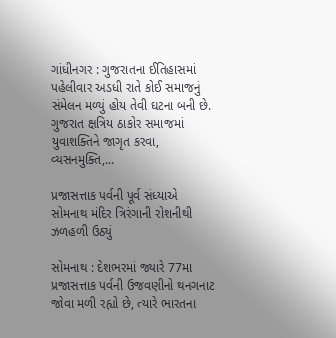ગાંધીનગર : ગુજરાતના ઈતિહાસમાં પહેલીવાર અડધી રાતે કોઈ સમાજનું સંમેલન મળ્યું હોય તેવી ઘટના બની છે. ગુજરાત ક્ષત્રિય ઠાકોર સમાજમાં યુવાશક્તિને જાગૃત કરવા, વ્યસનમુક્તિ,...

પ્રજાસત્તાક પર્વની પૂર્વ સંધ્યાએ સોમનાથ મંદિર ત્રિરંગાની રોશનીથી ઝળહળી ઉઠ્યું

સોમનાથ : દેશભરમાં જ્યારે 77મા પ્રજાસત્તાક પર્વની ઉજવણીનો થનગનાટ જોવા મળી રહ્યો છે, ત્યારે ભારતના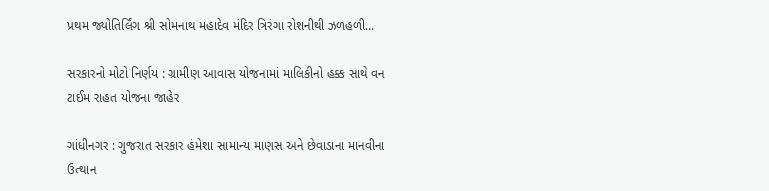પ્રથમ જ્યોતિર્લિંગ શ્રી સોમનાથ મહાદેવ મંદિર ત્રિરંગા રોશનીથી ઝળહળી...

સરકારનો મોટો નિર્ણય : ગ્રામીણ આવાસ યોજનામાં માલિકીનો હક્ક સાથે વન ટાઈમ રાહત યોજના જાહેર

ગાંધીનગર : ગુજરાત સરકાર હંમેશા સામાન્ય માણસ અને છેવાડાના માનવીના ઉત્થાન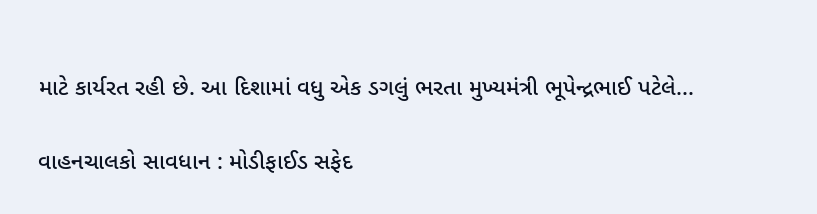માટે કાર્યરત રહી છે. આ દિશામાં વધુ એક ડગલું ભરતા મુખ્યમંત્રી ભૂપેન્દ્રભાઈ પટેલે...

વાહનચાલકો સાવધાન : મોડીફાઈડ સફેદ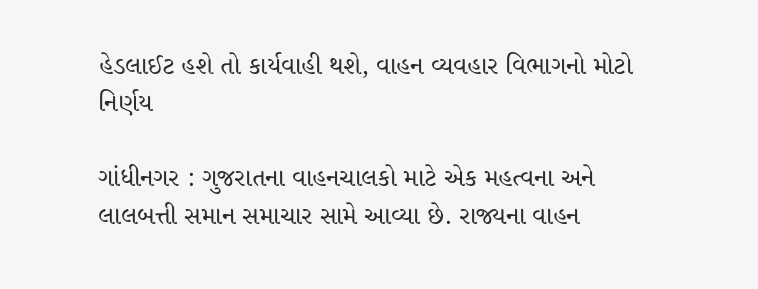હેડલાઈટ હશે તો કાર્યવાહી થશે, વાહન વ્યવહાર વિભાગનો મોટો નિર્ણય

ગાંધીનગર : ગુજરાતના વાહનચાલકો માટે એક મહત્વના અને લાલબત્તી સમાન સમાચાર સામે આવ્યા છે. રાજ્યના વાહન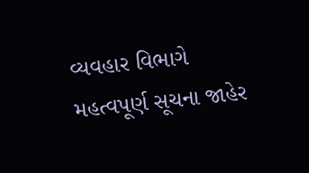વ્યવહાર વિભાગે મહત્વપૂર્ણ સૂચના જાહેર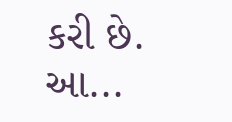કરી છે. આ...